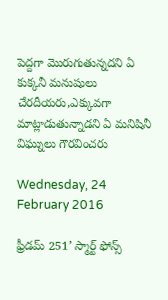పెద్దగా మొరుగుతున్నదని ఏ కుక్కనీ మనుషులు చేరదీయరు,ఎక్కువగా మాట్లాడుతున్నాడని ఏ మనిషినీ విఘ్నులు గౌరవించరు

Wednesday, 24 February 2016

ఫ్రీడమ్ 251’ స్మార్ట్ ఫోన్స్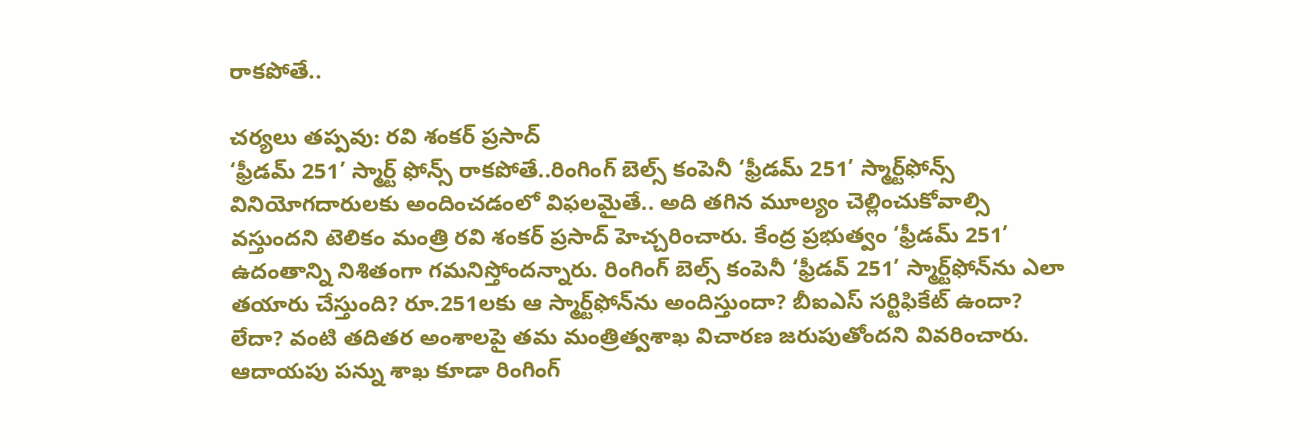రాకపోతే..

చర్యలు తప్పవు: రవి శంకర్ ప్రసాద్
‘ఫ్రీడమ్ 251’ స్మార్ట్ ఫోన్స్ రాకపోతే..రింగింగ్ బెల్స్ కంపెనీ ‘ఫ్రీడమ్ 251’ స్మార్ట్‌ఫోన్స్ వినియోగదారులకు అందించడంలో విఫలమైతే.. అది తగిన మూల్యం చెల్లించుకోవాల్సి వస్తుందని టెలికం మంత్రి రవి శంకర్ ప్రసాద్ హెచ్చరించారు. కేంద్ర ప్రభుత్వం ‘ఫ్రీడమ్ 251’ ఉదంతాన్ని నిశితంగా గమనిస్తోందన్నారు. రింగింగ్ బెల్స్ కంపెనీ ‘ఫ్రీడవ్ 251’ స్మార్ట్‌ఫోన్‌ను ఎలా తయారు చేస్తుంది? రూ.251లకు ఆ స్మార్ట్‌ఫోన్‌ను అందిస్తుందా? బీఐఎస్ సర్టిఫికేట్ ఉందా? లేదా? వంటి తదితర అంశాలపై తమ మంత్రిత్వశాఖ విచారణ జరుపుతోందని వివరించారు. ఆదాయపు పన్ను శాఖ కూడా రింగింగ్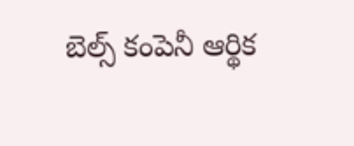బెల్స్ కంపెనీ ఆర్థిక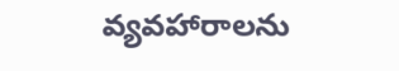వ్యవహారాలను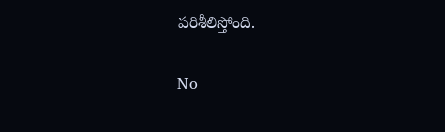పరిశీలిస్తోంది.

No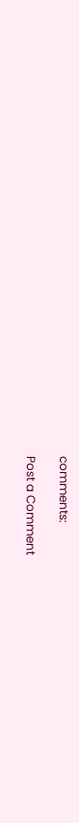comments:

Post a Comment